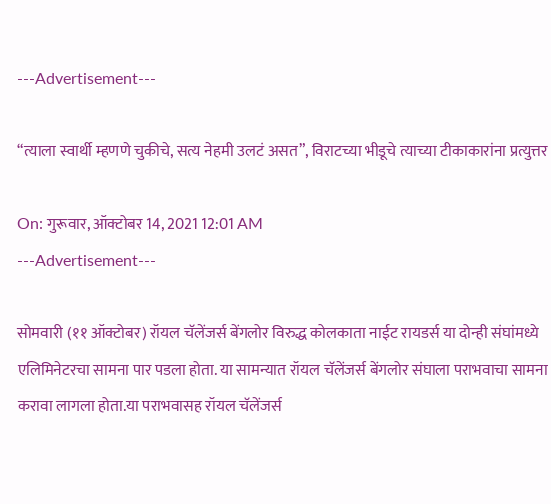---Advertisement---

“त्याला स्वार्थी म्हणणे चुकीचे, सत्य नेहमी उलटं असत”, विराटच्या भीडूचे त्याच्या टीकाकारांना प्रत्युत्तर

On: गुरूवार, ऑक्टोबर 14, 2021 12:01 AM
---Advertisement---

सोमवारी (११ ऑक्टोबर) रॉयल चॅलेंजर्स बेंगलोर विरुद्ध कोलकाता नाईट रायडर्स या दोन्ही संघांमध्ये एलिमिनेटरचा सामना पार पडला होता. या सामन्यात रॉयल चॅलेंजर्स बेंगलोर संघाला पराभवाचा सामना करावा लागला होता.या पराभवासह रॉयल चॅलेंजर्स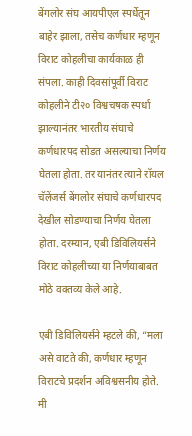बेंगलोर संघ आयपीएल स्पर्धेतून बाहेर झाला, तसेच कर्णधार म्हणून विराट कोहलीचा कार्यकाळ ही संपला. काही दिवसांपूर्वी विराट कोहलीने टी२० विश्वचषक स्पर्धा झाल्यानंतर भारतीय संघाचे कर्णधारपद सोडत असल्याचा निर्णय घेतला होता. तर यानंतर त्याने रॉयल चॅलेंजर्स बेंगलोर संघाचे कर्णधारपद देखील सोडण्याचा निर्णय घेतला होता. दरम्यान, एबी डिविलियर्सने विराट कोहलीच्या या निर्णयाबाबत मोठे वक्तव्य केले आहे.

एबी डिविलियर्सने म्हटले की, “मला असे वाटते की, कर्णधार म्हणून विराटचे प्रदर्शन अविश्वसनीय होते. मी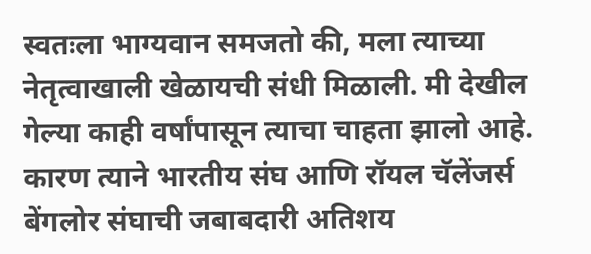स्वतःला भाग्यवान समजतो की, मला त्याच्या नेतृत्वाखाली खेळायची संधी मिळाली. मी देखील गेल्या काही वर्षांपासून त्याचा चाहता झालो आहे. कारण त्याने भारतीय संघ आणि रॉयल चॅलेंजर्स बेंगलोर संघाची जबाबदारी अतिशय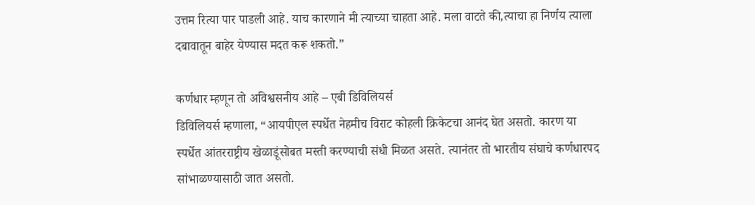उत्तम रित्या पार पाडली आहे. याच कारणाने मी त्याच्या चाहता आहे. मला वाटते की,त्याचा हा निर्णय त्याला दबावातून बाहेर येण्यास मदत करू शकतो.”

कर्णधार म्हणून तो अविश्वसनीय आहे – एबी डिविलियर्स
डिविलियर्स म्हणाला, “आयपीएल स्पर्धेत नेहमीच विराट कोहली क्रिकेटचा आनंद घेत असतो. कारण या स्पर्धेत आंतरराष्ट्रीय खेळाडूंसोबत मस्ती करण्याची संधी मिळत असते. त्यानंतर तो भारतीय संघाचे कर्णधारपद सांभाळण्यासाठी जात असतो.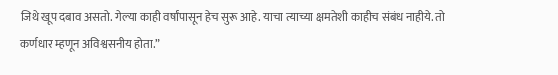जिथे खूप दबाव असतो. गेल्या काही वर्षांपासून हेच सुरू आहे. याचा त्याच्या क्षमतेशी काहीच संबंध नाहीये. तो कर्णधार म्हणून अविश्वसनीय होता.”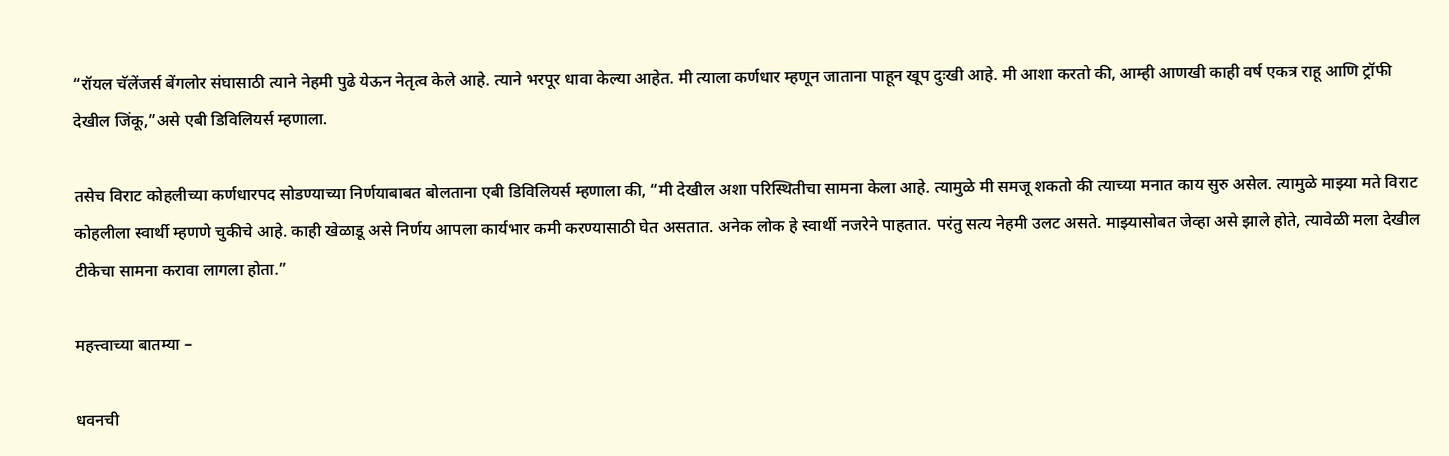“रॉयल चॅलेंजर्स बेंगलोर संघासाठी त्याने नेहमी पुढे येऊन नेतृत्व केले आहे. त्याने भरपूर धावा केल्या आहेत. मी त्याला कर्णधार म्हणून जाताना पाहून खूप दुःखी आहे. मी आशा करतो की, आम्ही आणखी काही वर्ष एकत्र राहू आणि ट्रॉफी देखील जिंकू,”असे एबी डिविलियर्स म्हणाला.

तसेच विराट कोहलीच्या कर्णधारपद सोडण्याच्या निर्णयाबाबत बोलताना एबी डिविलियर्स म्हणाला की, “मी देखील अशा परिस्थितीचा सामना केला आहे. त्यामुळे मी समजू शकतो की त्याच्या मनात काय सुरु असेल. त्यामुळे माझ्या मते विराट कोहलीला स्वार्थी म्हणणे चुकीचे आहे. काही खेळाडू असे निर्णय आपला कार्यभार कमी करण्यासाठी घेत असतात. अनेक लोक हे स्वार्थी नजरेने पाहतात. परंतु सत्य नेहमी उलट असते. माझ्यासोबत जेव्हा असे झाले होते, त्यावेळी मला देखील टीकेचा सामना करावा लागला होता.”

महत्त्वाच्या बातम्या –

धवनची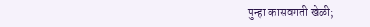पुन्हा कासवगती खेळी;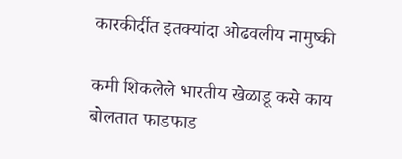कारकीर्दीत इतक्यांदा ओढवलीय नामुष्की

कमी शिकलेले भारतीय खेळाडू कसे काय बोलतात फाडफाड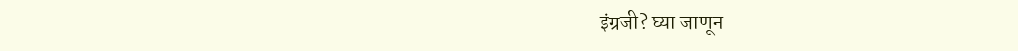इंग्रजी? घ्या जाणून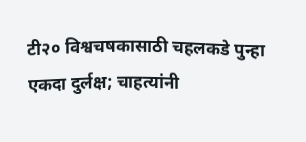टी२० विश्वचषकासाठी चहलकडे पुन्हा एकदा दुर्लक्ष; चाहत्यांनी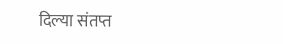दिल्या संतप्त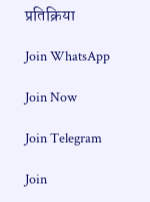प्रतिक्रिया

Join WhatsApp

Join Now

Join Telegram

Join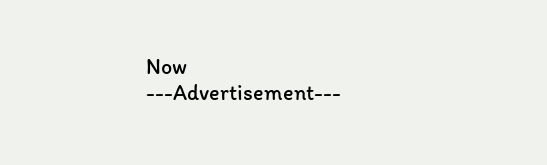Now
---Advertisement---